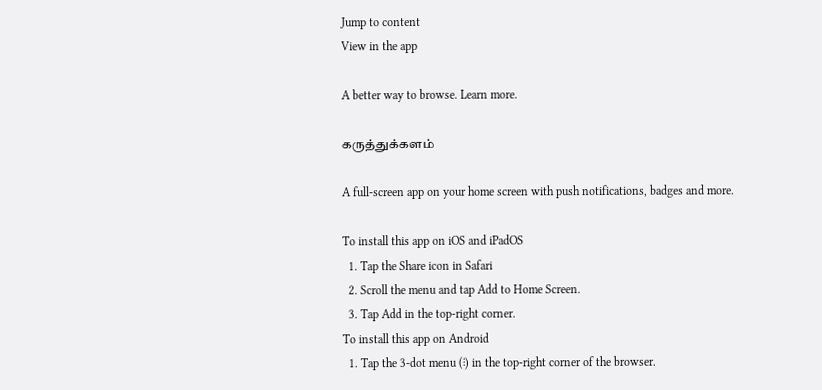Jump to content
View in the app

A better way to browse. Learn more.

கருத்துக்களம்

A full-screen app on your home screen with push notifications, badges and more.

To install this app on iOS and iPadOS
  1. Tap the Share icon in Safari
  2. Scroll the menu and tap Add to Home Screen.
  3. Tap Add in the top-right corner.
To install this app on Android
  1. Tap the 3-dot menu (⋮) in the top-right corner of the browser.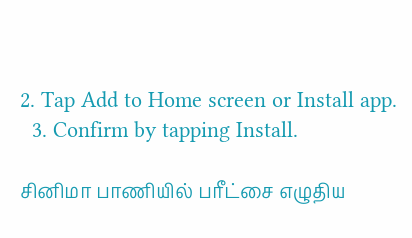2. Tap Add to Home screen or Install app.
  3. Confirm by tapping Install.

சினிமா பாணியில் பரீட்சை எழுதிய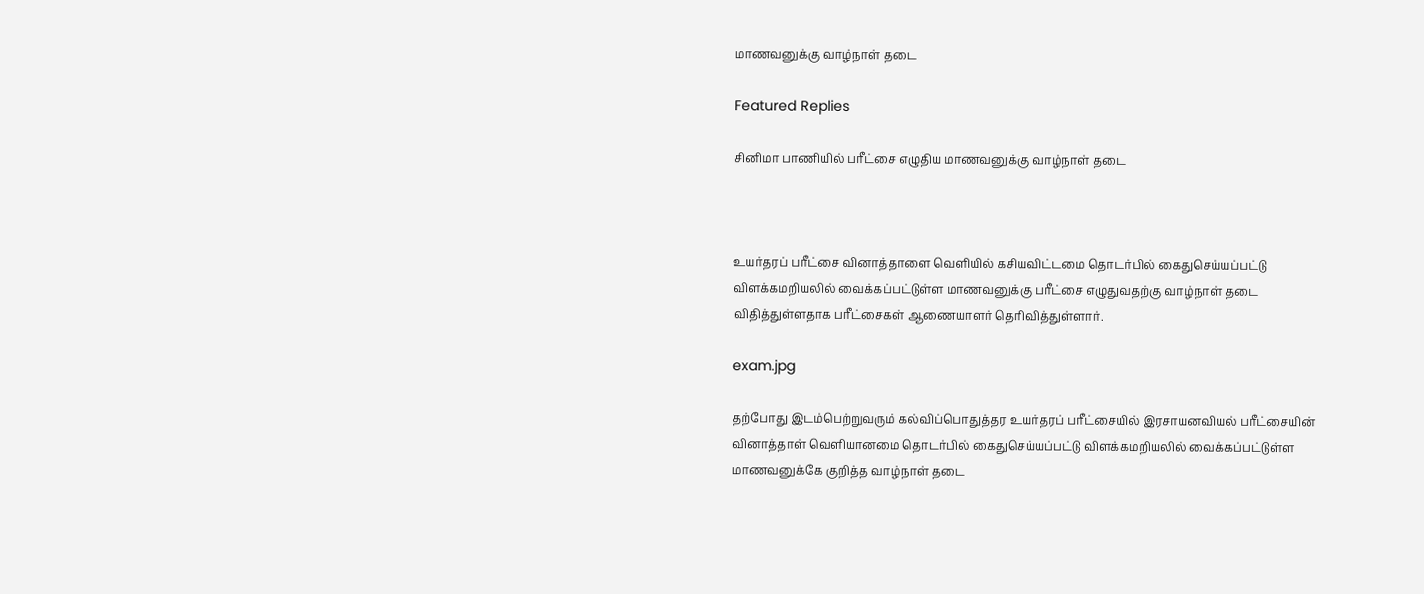மாணவனுக்கு வாழ்நாள் தடை

Featured Replies

சினிமா பாணியில் பரீட்சை எழுதிய மாணவனுக்கு வாழ்நாள் தடை



உயர்தரப் பரீட்சை வினாத்தாளை வெளியில் கசியவிட்டமை தொடர்பில் கைதுசெய்யப்பட்டு விளக்கமறியலில் வைக்கப்பட்டுள்ள மாணவனுக்கு பரீட்சை எழுதுவதற்கு வாழ்நாள் தடை விதித்துள்ளதாக பரீட்சைகள் ஆணையாளர் தெரிவித்துள்ளார்.

exam.jpg

தற்போது இடம்பெற்றுவரும் கல்விப்பொதுத்தர உயர்தரப் பரீட்சையில் இரசாயனவியல் பரீட்சையின் வினாத்தாள் வெளியானமை தொடர்பில் கைதுசெய்யப்பட்டு விளக்கமறியலில் வைக்கப்பட்டுள்ள மாணவனுக்கே குறித்த வாழ்நாள் தடை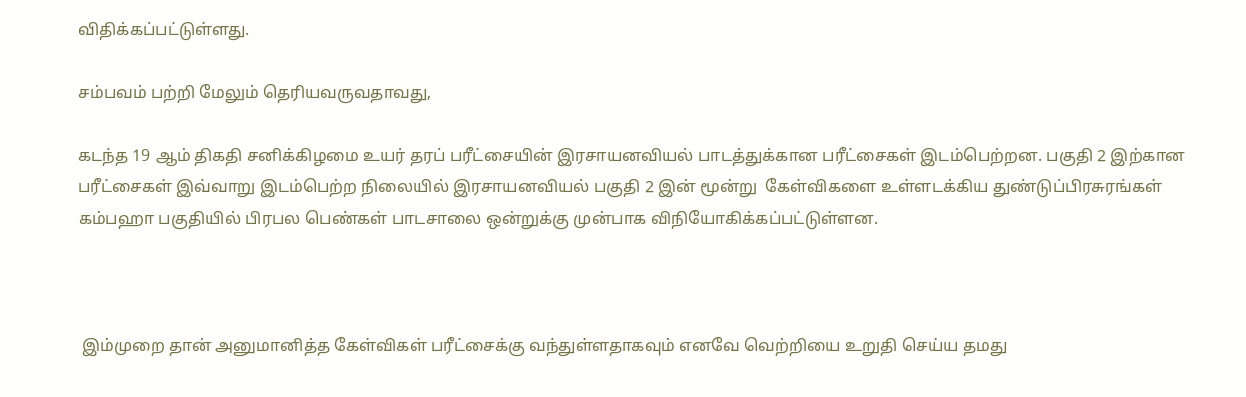விதிக்கப்பட்டுள்ளது.

சம்பவம் பற்றி மேலும் தெரியவருவதாவது,

கடந்த 19 ஆம் திகதி சனிக்கிழமை உயர் தரப் பரீட்சையின் இரசாயனவியல் பாடத்துக்கான பரீட்சைகள் இடம்பெற்றன. பகுதி 2 இற்கான  பரீட்சைகள் இவ்வாறு இடம்பெற்ற நிலையில் இரசாயனவியல் பகுதி 2 இன் மூன்று  கேள்விகளை உள்ளடக்கிய துண்டுப்பிரசுரங்கள் கம்பஹா பகுதியில் பிரபல பெண்கள் பாடசாலை ஒன்றுக்கு முன்பாக விநியோகிக்கப்பட்டுள்ளன.



 இம்முறை தான் அனுமானித்த கேள்விகள் பரீட்சைக்கு வந்துள்ளதாகவும் எனவே வெற்றியை உறுதி செய்ய தமது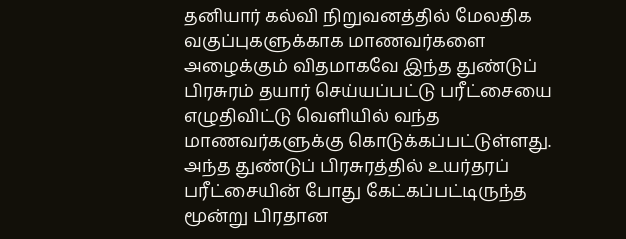தனியார் கல்வி நிறுவனத்தில் மேலதிக வகுப்புகளுக்காக மாணவர்களை அழைக்கும் விதமாகவே இந்த துண்டுப் பிரசுரம் தயார் செய்யப்பட்டு பரீட்சையை எழுதிவிட்டு வெளியில் வந்த மாணவர்களுக்கு கொடுக்கப்பட்டுள்ளது. அந்த துண்டுப் பிரசுரத்தில் உயர்தரப் பரீட்சையின் போது கேட்கப்பட்டிருந்த மூன்று பிரதான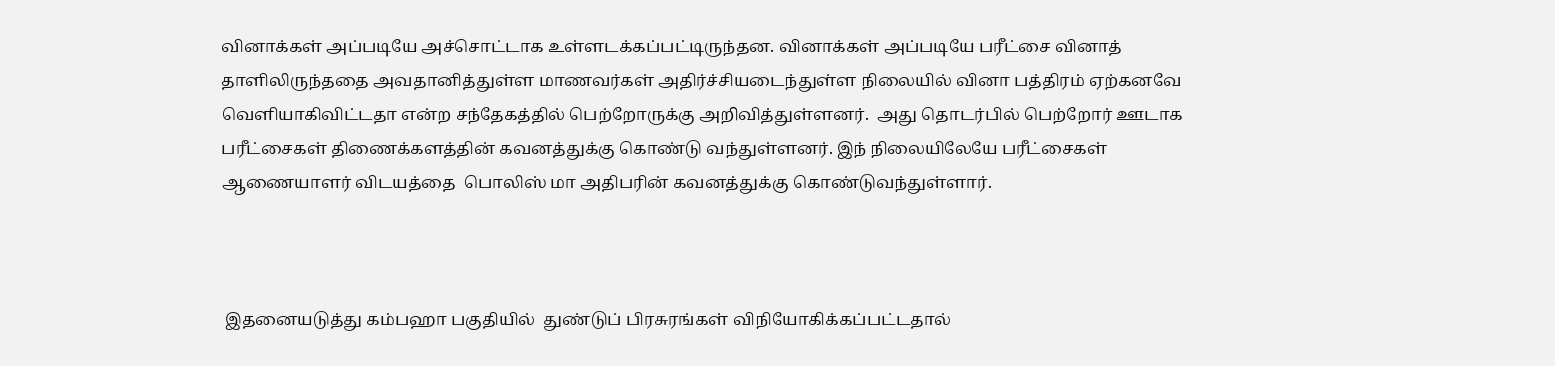வினாக்கள் அப்படியே அச்சொட்டாக உள்ளடக்கப்பட்டிருந்தன. வினாக்கள் அப்படியே பரீட்சை வினாத் தாளிலிருந்ததை அவதானித்துள்ள மாணவர்கள் அதிர்ச்சியடைந்துள்ள நிலையில் வினா பத்திரம் ஏற்கனவே வெளியாகிவிட்டதா என்ற சந்தேகத்தில் பெற்றோருக்கு அறிவித்துள்ளனர்.  அது தொடர்பில் பெற்றோர் ஊடாக பரீட்சைகள் திணைக்களத்தின் கவனத்துக்கு கொண்டு வந்துள்ளனர். இந் நிலையிலேயே பரீட்சைகள் ஆணையாளர் விடயத்தை  பொலிஸ் மா அதிபரின் கவனத்துக்கு கொண்டுவந்துள்ளார்.



 இதனையடுத்து கம்பஹா பகுதியில்  துண்டுப் பிரசுரங்கள் விநியோகிக்கப்பட்டதால்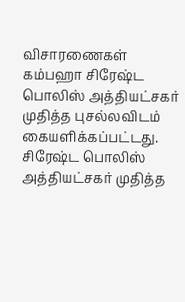விசாரணைகள் கம்பஹா சிரேஷ்ட பொலிஸ் அத்தியட்சகர் முதித்த புசல்லவிடம் கையளிக்கப்பட்டது. சிரேஷ்ட பொலிஸ் அத்தியட்சகர் முதித்த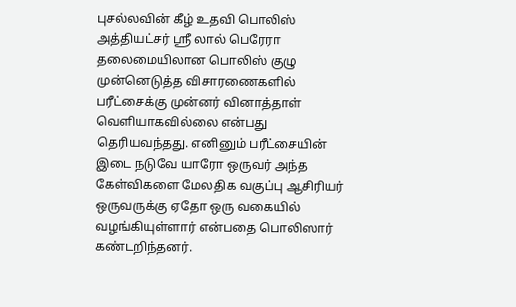புசல்லவின் கீழ் உதவி பொலிஸ் அத்தியட்சர் ஸ்ரீ லால் பெரேரா தலைமையிலான பொலிஸ் குழு முன்னெடுத்த விசாரணைகளில் பரீட்சைக்கு முன்னர் வினாத்தாள் வெளியாகவில்லை என்பது தெரியவந்தது. எனினும் பரீட்சையின் இடை நடுவே யாரோ ஒருவர் அந்த கேள்விகளை மேலதிக வகுப்பு ஆசிரியர் ஒருவருக்கு ஏதோ ஒரு வகையில் வழங்கியுள்ளார் என்பதை பொலிஸார் கண்டறிந்தனர்.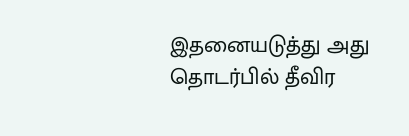இதனையடுத்து அது தொடர்பில் தீவிர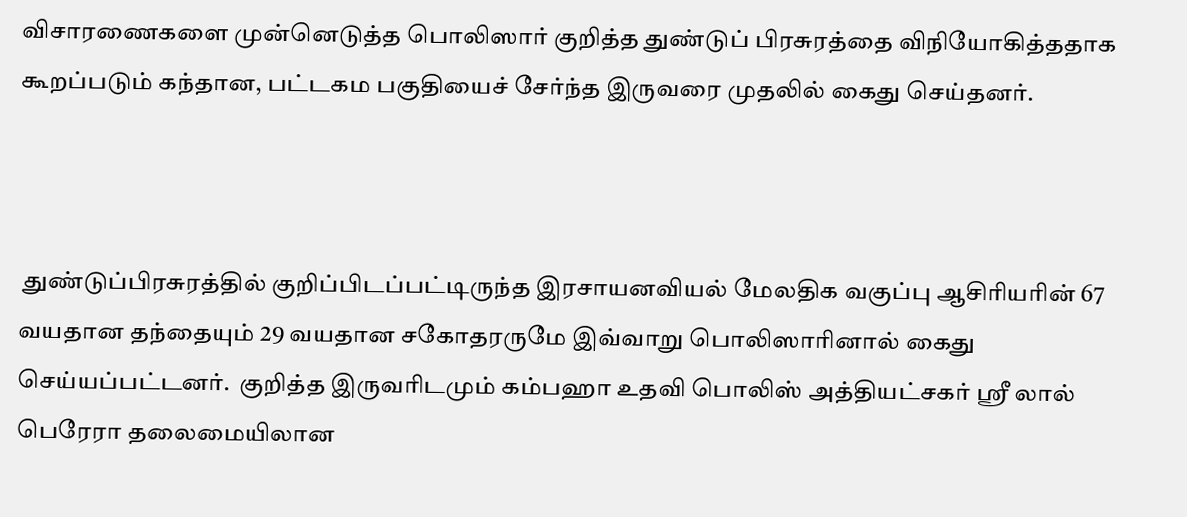விசாரணைகளை முன்னெடுத்த பொலிஸார் குறித்த துண்டுப் பிரசுரத்தை விநியோகித்ததாக கூறப்படும் கந்தான, பட்டகம பகுதியைச் சேர்ந்த இருவரை முதலில் கைது செய்தனர்.



 துண்டுப்பிரசுரத்தில் குறிப்பிடப்பட்டிருந்த இரசாயனவியல் மேலதிக வகுப்பு ஆசிரியரின் 67 வயதான தந்தையும் 29 வயதான சகோதரருமே இவ்வாறு பொலிஸாரினால் கைது செய்யப்பட்டனர்.  குறித்த இருவரிடமும் கம்பஹா உதவி பொலிஸ் அத்தியட்சகர் ஸ்ரீ லால் பெரேரா தலைமையிலான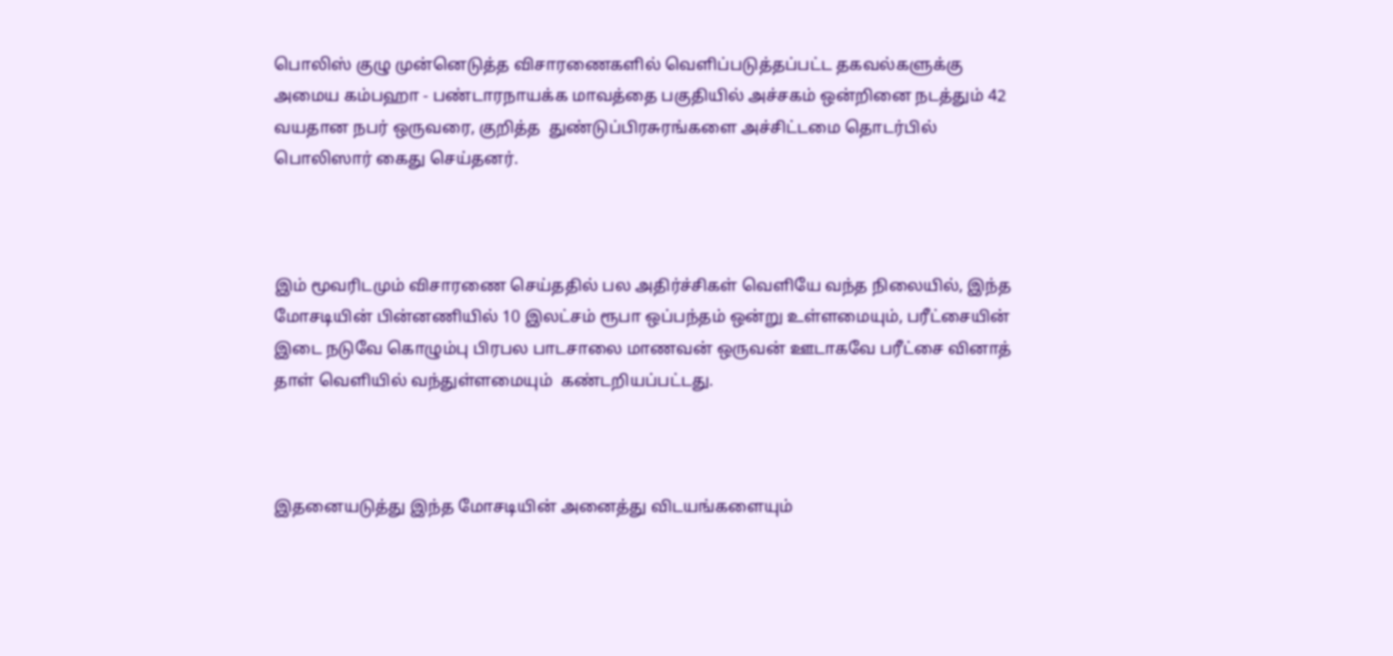பொலிஸ் குழு முன்னெடுத்த விசாரணைகளில் வெளிப்படுத்தப்பட்ட தகவல்களுக்கு அமைய கம்பஹா - பண்டாரநாயக்க மாவத்தை பகுதியில் அச்சகம் ஒன்றினை நடத்தும் 42 வயதான நபர் ஒருவரை, குறித்த  துண்டுப்பிரசுரங்களை அச்சிட்டமை தொடர்பில் பொலிஸார் கைது செய்தனர்.



இம் மூவரிடமும் விசாரணை செய்ததில் பல அதிர்ச்சிகள் வெளியே வந்த நிலையில், இந்த மோசடியின் பின்னணியில் 10 இலட்சம் ரூபா ஒப்பந்தம் ஒன்று உள்ளமையும், பரீட்சையின் இடை நடுவே கொழும்பு பிரபல பாடசாலை மாணவன் ஒருவன் ஊடாகவே பரீட்சை வினாத் தாள் வெளியில் வந்துள்ளமையும்  கண்டறியப்பட்டது.



இதனையடுத்து இந்த மோசடியின் அனைத்து விடயங்களையும்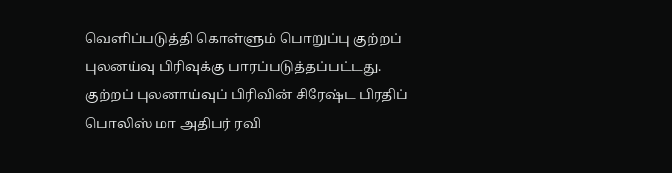வெளிப்படுத்தி கொள்ளும் பொறுப்பு குற்றப் புலனய்வு பிரிவுக்கு பாரப்படுத்தப்பட்டது. குற்றப் புலனாய்வுப் பிரிவின் சிரேஷ்ட பிரதிப் பொலிஸ் மா அதிபர் ரவி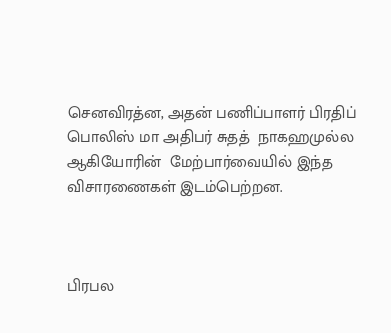செனவிரத்ன, அதன் பணிப்பாளர் பிரதிப் பொலிஸ் மா அதிபர் சுதத்  நாகஹமுல்ல ஆகியோரின்  மேற்பார்வையில் இந்த விசாரணைகள் இடம்பெற்றன.



பிரபல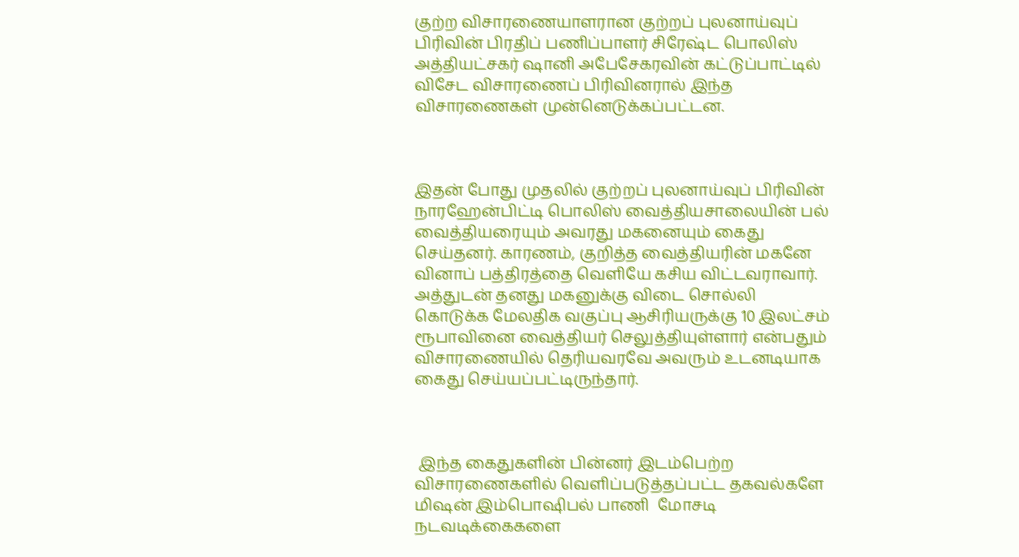குற்ற விசாரணையாளரான குற்றப் புலனாய்வுப் பிரிவின் பிரதிப் பணிப்பாளர் சிரேஷ்ட பொலிஸ் அத்தியட்சகர் ஷானி அபேசேகரவின் கட்டுப்பாட்டில் விசேட விசாரணைப் பிரிவினரால் இந்த விசாரணைகள் முன்னெடுக்கப்பட்டன.



இதன் போது முதலில் குற்றப் புலனாய்வுப் பிரிவின் நாரஹேன்பிட்டி பொலிஸ் வைத்தியசாலையின் பல் வைத்தியரையும் அவரது மகனையும் கைது செய்தனர். காரணம், குறித்த வைத்தியரின் மகனே வினாப் பத்திரத்தை வெளியே கசிய விட்டவராவார். அத்துடன் தனது மகனுக்கு விடை சொல்லி கொடுக்க மேலதிக வகுப்பு ஆசிரியருக்கு 10 இலட்சம் ரூபாவினை வைத்தியர் செலுத்தியுள்ளார் என்பதும் விசாரணையில் தெரியவரவே அவரும் உடனடியாக கைது செய்யப்பட்டிருந்தார்.



 இந்த கைதுகளின் பின்னர் இடம்பெற்ற விசாரணைகளில் வெளிப்படுத்தப்பட்ட தகவல்களே மிஷன் இம்பொஷிபல் பாணி  மோசடி நடவடிக்கைகளை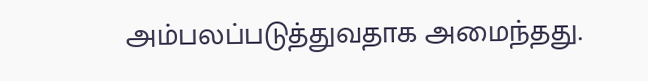அம்பலப்படுத்துவதாக அமைந்தது.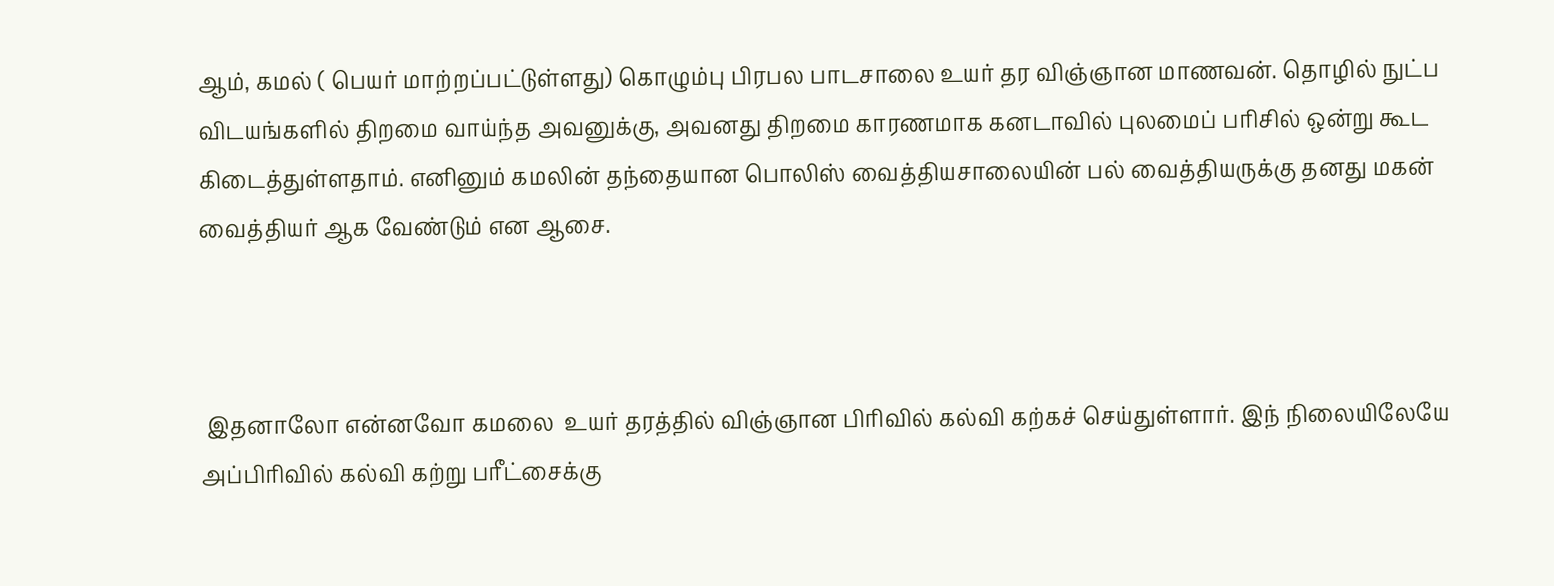ஆம், கமல் ( பெயர் மாற்றப்பட்டுள்ளது) கொழும்பு பிரபல பாடசாலை உயர் தர விஞ்ஞான மாணவன். தொழில் நுட்ப விடயங்களில் திறமை வாய்ந்த அவனுக்கு, அவனது திறமை காரணமாக கனடாவில் புலமைப் பரிசில் ஒன்று கூட கிடைத்துள்ளதாம். எனினும் கமலின் தந்தையான பொலிஸ் வைத்தியசாலையின் பல் வைத்தியருக்கு தனது மகன் வைத்தியர் ஆக வேண்டும் என ஆசை.



 இதனாலோ என்னவோ கமலை  உயர் தரத்தில் விஞ்ஞான பிரிவில் கல்வி கற்கச் செய்துள்ளார். இந் நிலையிலேயே அப்பிரிவில் கல்வி கற்று பரீட்சைக்கு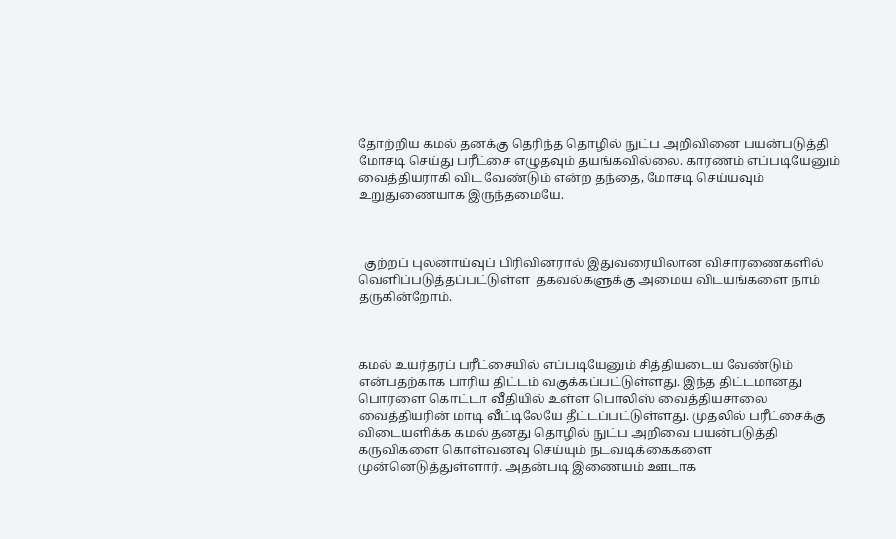தோற்றிய கமல் தனக்கு தெரிந்த தொழில் நுட்ப அறிவினை பயன்படுத்தி மோசடி செய்து பரீட்சை எழுதவும் தயங்கவில்லை. காரணம் எப்படியேனும் வைத்தியராகி விட வேண்டும் என்ற தந்தை, மோசடி செய்யவும் உறுதுணையாக இருந்தமையே.



  குற்றப் புலனாய்வுப் பிரிவினரால் இதுவரையிலான விசாரணைகளில் வெளிப்படுத்தப்பட்டுள்ள  தகவல்களுக்கு அமைய விடயங்களை நாம் தருகின்றோம்.



கமல் உயர்தரப் பரீட்சையில் எப்படியேனும் சித்தியடைய வேண்டும் என்பதற்காக பாரிய திட்டம் வகுக்கப்பட்டுள்ளது. இந்த திட்டமானது பொரளை கொட்டா வீதியில் உள்ள பொலிஸ் வைத்தியசாலை வைத்தியரின் மாடி வீட்டிலேயே தீட்டப்பட்டுள்ளது. முதலில் பரீட்சைக்கு விடையளிக்க கமல் தனது தொழில் நுட்ப அறிவை பயன்படுத்தி கருவிகளை கொள்வனவு செய்யும் நடவடிக்கைகளை முன்னெடுத்துள்ளார். அதன்படி இணையம் ஊடாக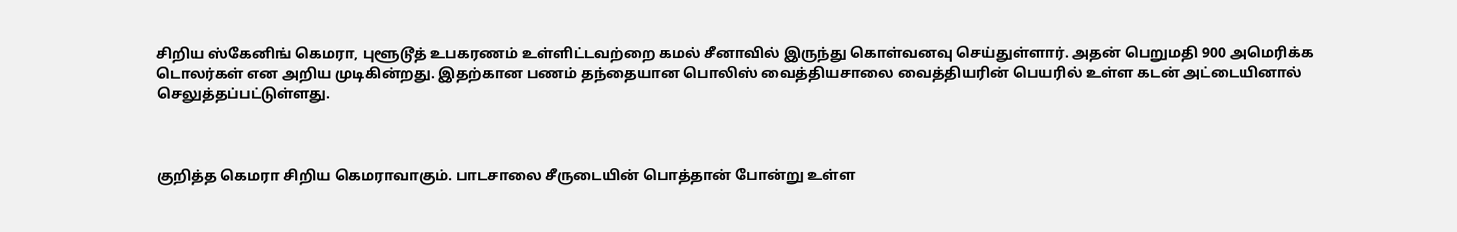சிறிய ஸ்கேனிங் கெமரா, புளூடூத் உபகரணம் உள்ளிட்டவற்றை கமல் சீனாவில் இருந்து கொள்வனவு செய்துள்ளார். அதன் பெறுமதி 900 அமெரிக்க டொலர்கள் என அறிய முடிகின்றது. இதற்கான பணம் தந்தையான பொலிஸ் வைத்தியசாலை வைத்தியரின் பெயரில் உள்ள கடன் அட்டையினால் செலுத்தப்பட்டுள்ளது.



குறித்த கெமரா சிறிய கெமராவாகும். பாடசாலை சீருடையின் பொத்தான் போன்று உள்ள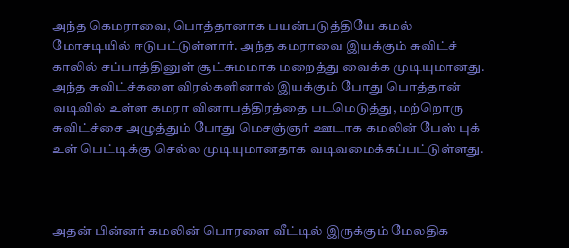அந்த கெமராவை, பொத்தானாக பயன்படுத்தியே கமல் மோசடியில் ஈடுபட்டுள்ளார். அந்த கமராவை இயக்கும் சுவிட்ச் காலில் சப்பாத்தினுள் சூட்சுமமாக மறைத்து வைக்க முடியுமானது. அந்த சுவிட்ச்களை விரல்களினால் இயக்கும் போது பொத்தான் வடிவில் உள்ள கமரா வினாபத்திரத்தை படமெடுத்து, மற்றொரு சுவிட்ச்சை அழுத்தும் போது மெசஞ்ஞர் ஊடாக கமலின் பேஸ் புக் உள் பெட்டிக்கு செல்ல முடியுமானதாக வடிவமைக்கப்பட்டுள்ளது.



அதன் பின்னர் கமலின் பொரளை வீட்டில் இருக்கும் மேலதிக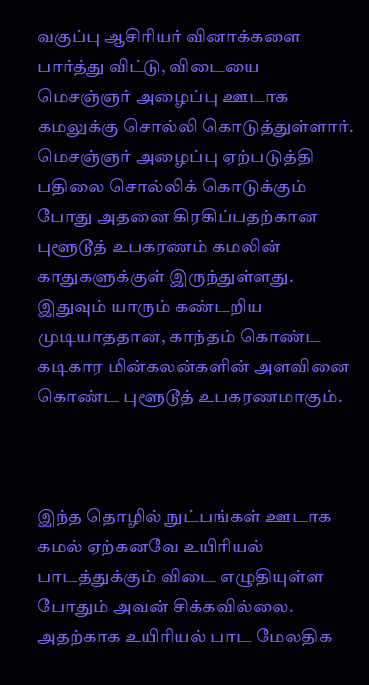வகுப்பு ஆசிரியர் வினாக்களை பார்த்து விட்டு, விடையை மெசஞ்ஞர் அழைப்பு ஊடாக கமலுக்கு சொல்லி கொடுத்துள்ளார். மெசஞ்ஞர் அழைப்பு ஏற்படுத்தி பதிலை சொல்லிக் கொடுக்கும் போது அதனை கிரகிப்பதற்கான புளூடூத் உபகரணம் கமலின் காதுகளுக்குள் இருந்துள்ளது. இதுவும் யாரும் கண்டறிய முடியாததான, காந்தம் கொண்ட கடிகார மின்கலன்களின் அளவினை கொண்ட புளூடூத் உபகரணமாகும்.



இந்த தொழில் நுட்பங்கள் ஊடாக கமல் ஏற்கனவே உயிரியல் பாடத்துக்கும் விடை எழுதியுள்ள போதும் அவன் சிக்கவில்லை. அதற்காக உயிரியல் பாட மேலதிக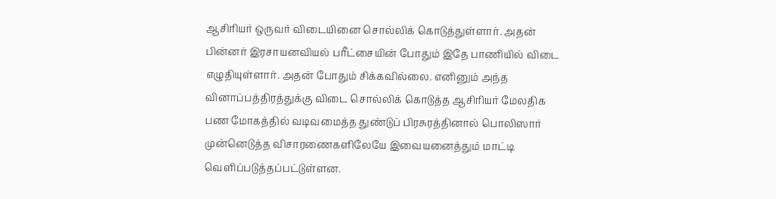ஆசிரியர் ஒருவர் விடையினை சொல்லிக் கொடுத்துள்ளார். அதன் பின்னர் இரசாயனவியல் பரீட்சையின் போதும் இதே பாணியில் விடை எழுதியுள்ளார். அதன் போதும் சிக்கவில்லை. எனினும் அந்த வினாப்பத்திரத்துக்கு விடை சொல்லிக் கொடுத்த ஆசிரியர் மேலதிக பண மோகத்தில் வடிவமைத்த துண்டுப் பிரசுரத்தினால் பொலிஸார் முன்னெடுத்த விசாரணைகளிலேயே இவையனைத்தும் மாட்டி வெளிப்படுத்தப்பட்டுள்ளன.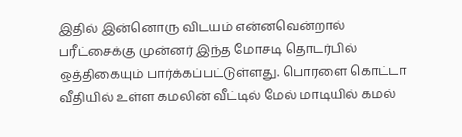இதில் இன்னொரு விடயம் என்னவென்றால் பரீட்சைக்கு முன்னர் இந்த மோசடி தொடர்பில் ஒத்திகையும் பார்க்கப்பட்டுள்ளது. பொரளை கொட்டா வீதியில் உள்ள கமலின் வீட்டில் மேல் மாடியில் கமல்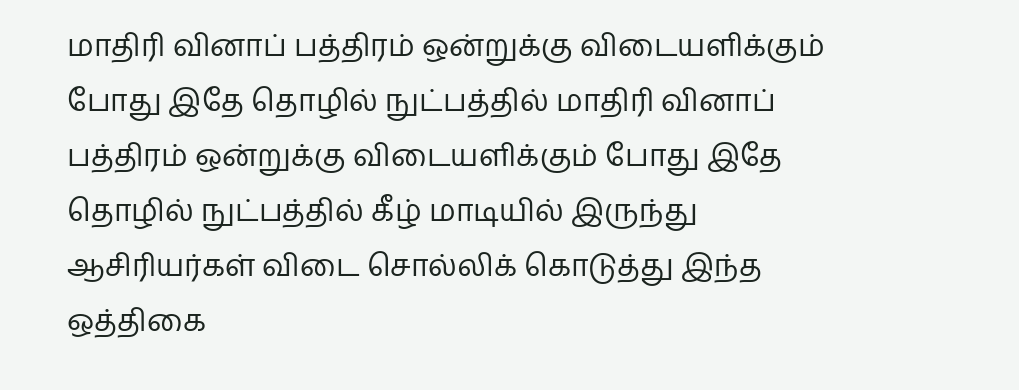மாதிரி வினாப் பத்திரம் ஒன்றுக்கு விடையளிக்கும் போது இதே தொழில் நுட்பத்தில் மாதிரி வினாப் பத்திரம் ஒன்றுக்கு விடையளிக்கும் போது இதே தொழில் நுட்பத்தில் கீழ் மாடியில் இருந்து ஆசிரியர்கள் விடை சொல்லிக் கொடுத்து இந்த ஒத்திகை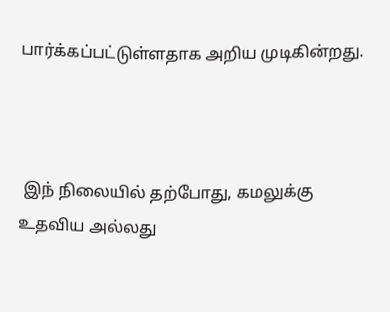பார்க்கப்பட்டுள்ளதாக அறிய முடிகின்றது.



 இந் நிலையில் தற்போது, கமலுக்கு உதவிய அல்லது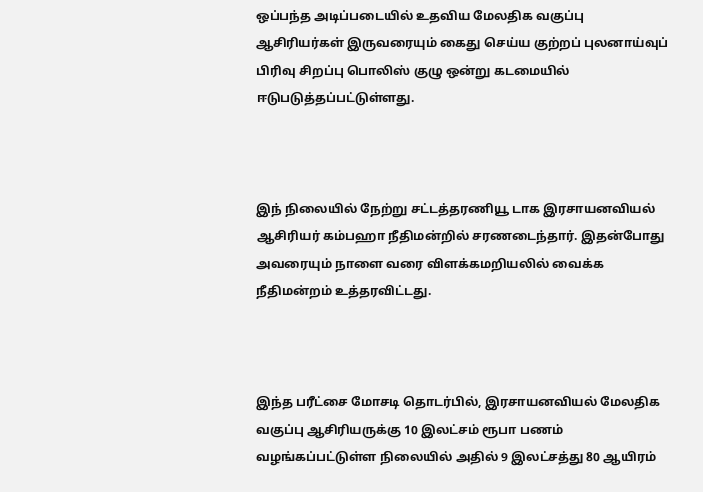ஒப்பந்த அடிப்படையில் உதவிய மேலதிக வகுப்பு ஆசிரியர்கள் இருவரையும் கைது செய்ய குற்றப் புலனாய்வுப் பிரிவு சிறப்பு பொலிஸ் குழு ஒன்று கடமையில் ஈடுபடுத்தப்பட்டுள்ளது.



இந் நிலையில் நேற்று சட்டத்தரணியூ டாக இரசாயனவியல் ஆசிரியர் கம்பஹா நீதிமன்றில் சரணடைந்தார். இதன்போது அவரையும் நாளை வரை விளக்கமறியலில் வைக்க நீதிமன்றம் உத்தரவிட்டது.



இந்த பரீட்சை மோசடி தொடர்பில், இரசாயனவியல் மேலதிக வகுப்பு ஆசிரியருக்கு 10 இலட்சம் ரூபா பணம் வழங்கப்பட்டுள்ள நிலையில் அதில் 9 இலட்சத்து 80 ஆயிரம்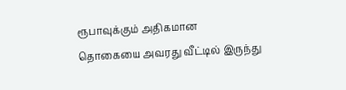ரூபாவுக்கும் அதிகமான தொகையை அவரது வீட்டில் இருந்து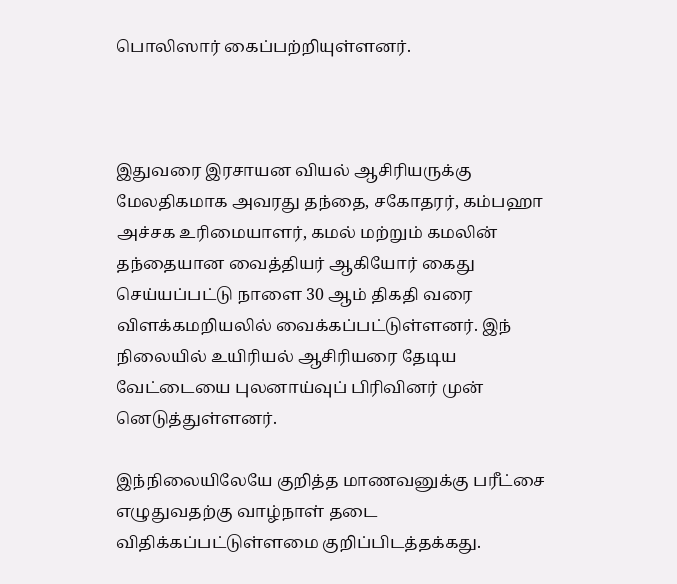பொலிஸார் கைப்பற்றியுள்ளனர்.



இதுவரை இரசாயன வியல் ஆசிரியருக்கு மேலதிகமாக அவரது தந்தை, சகோதரர், கம்பஹா அச்சக உரிமையாளர், கமல் மற்றும் கமலின் தந்தையான வைத்தியர் ஆகியோர் கைது செய்யப்பட்டு நாளை 30 ஆம் திகதி வரை விளக்கமறியலில் வைக்கப்பட்டுள்ளனர். இந் நிலையில் உயிரியல் ஆசிரியரை தேடிய வேட்டையை புலனாய்வுப் பிரிவினர் முன் னெடுத்துள்ளனர்.

இந்நிலையிலேயே குறித்த மாணவனுக்கு பரீட்சை எழுதுவதற்கு வாழ்நாள் தடை விதிக்கப்பட்டுள்ளமை குறிப்பிடத்தக்கது.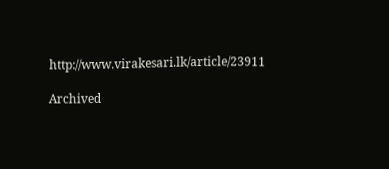http://www.virakesari.lk/article/23911

Archived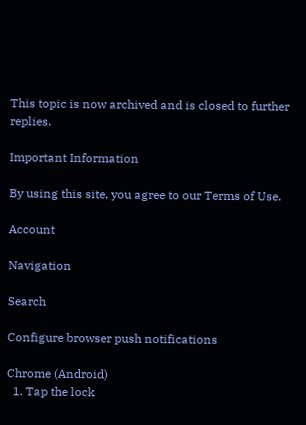This topic is now archived and is closed to further replies.

Important Information

By using this site, you agree to our Terms of Use.

Account

Navigation

Search

Configure browser push notifications

Chrome (Android)
  1. Tap the lock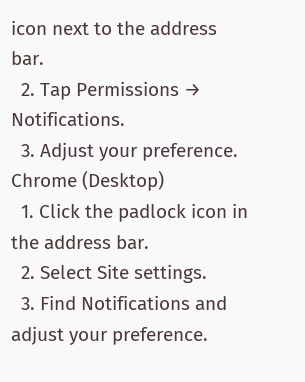icon next to the address bar.
  2. Tap Permissions → Notifications.
  3. Adjust your preference.
Chrome (Desktop)
  1. Click the padlock icon in the address bar.
  2. Select Site settings.
  3. Find Notifications and adjust your preference.